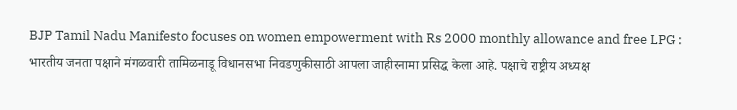BJP Tamil Nadu Manifesto focuses on women empowerment with Rs 2000 monthly allowance and free LPG : भारतीय जनता पक्षाने मंगळवारी तामिळनाडू विधानसभा निवडणुकीसाठी आपला जाहीरनामा प्रसिद्ध केला आहे. पक्षाचे राष्ट्रीय अध्यक्ष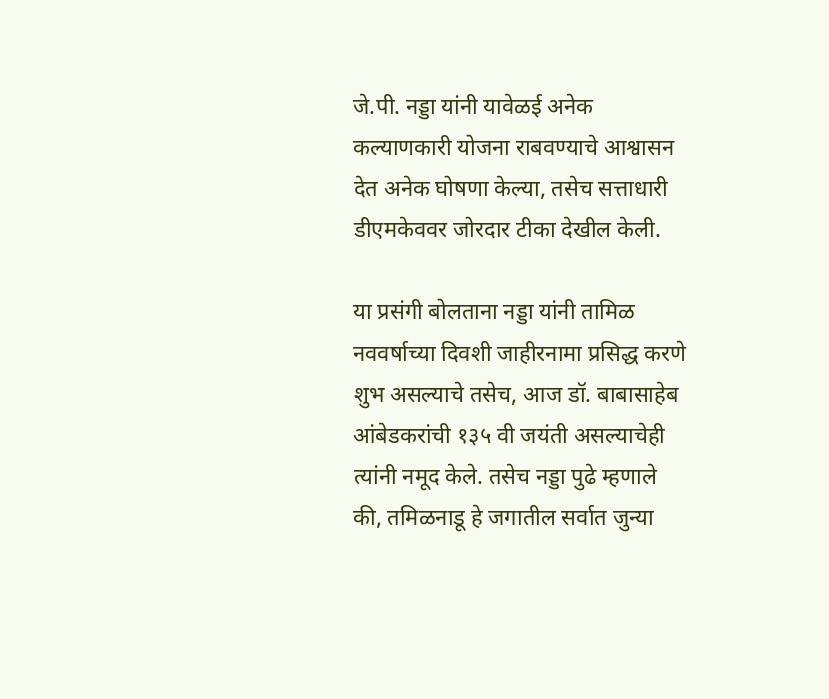जे.पी. नड्डा यांनी यावेळई अनेक कल्याणकारी योजना राबवण्याचे आश्वासन देत अनेक घोषणा केल्या, तसेच सत्ताधारी डीएमकेववर जोरदार टीका देखील केली.

या प्रसंगी बोलताना नड्डा यांनी तामिळ नववर्षाच्या दिवशी जाहीरनामा प्रसिद्ध करणे शुभ असल्याचे तसेच, आज डॉ. बाबासाहेब आंबेडकरांची १३५ वी जयंती असल्याचेही त्यांनी नमूद केले. तसेच नड्डा पुढे म्हणाले की, तमिळनाडू हे जगातील सर्वात जुन्या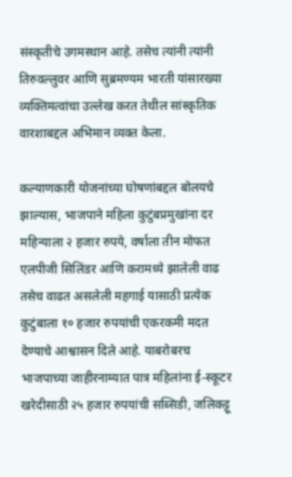संस्कृतीचे उगमस्थान आहे. तसेच त्यांनी त्यांनी तिरुवल्लुवर आणि सुब्रमण्यम भारती यांसारख्या व्यक्तिमत्वांचा उल्लेख करत तेथील सांस्कृतिक वारशाबद्दल अभिमान व्यक्त केला.

कल्याणकारी योजनांच्या घोषणांबद्दल बोलयचे झाल्यास, भाजपाने महिला कुटुंबप्रमुखांना दर महिन्याला २ हजार रुपये, वर्षाला तीन मोफत एलपीजी सिलिंडर आणि करामध्ये झालेली वाढ तसेच वाढत असलेली महगाई यासाठी प्रत्येक कुटुंबाला १० हजार रुपयांची एकरकमी मदत देण्याचे आश्वासन दिले आहे. याबरोबरच भाजपाच्या जाहीरनाम्यात पात्र महिलांना ई-स्कूटर खरेदीसाठी २५ हजार रुपयांची सब्सिडी, जलिकट्टू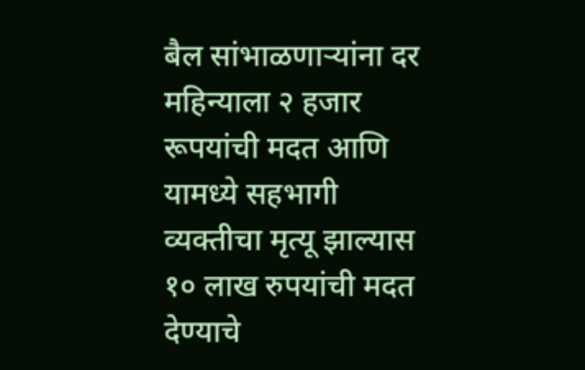बैल सांभाळणाऱ्यांना दर महिन्याला २ हजार रूपयांची मदत आणि यामध्ये सहभागी व्यक्तीचा मृत्यू झाल्यास १० लाख रुपयांची मदत देण्याचे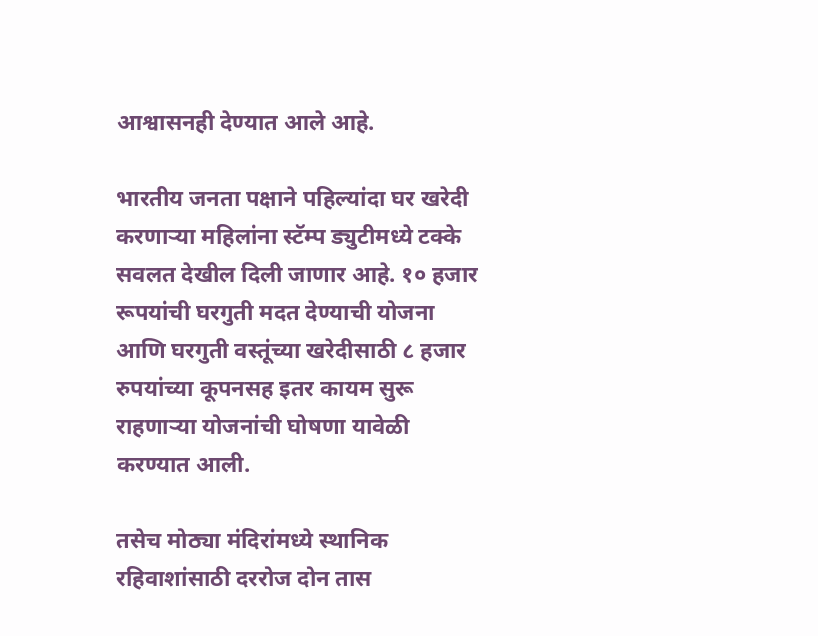आश्वासनही देण्यात आले आहे.

भारतीय जनता पक्षाने पहिल्यांदा घर खरेदी करणाऱ्या महिलांना स्टॅम्प ड्युटीमध्ये टक्के सवलत देखील दिली जाणार आहे. १० हजार रूपयांची घरगुती मदत देण्याची योजना आणि घरगुती वस्तूंच्या खरेदीसाठी ८ हजार रुपयांच्या कूपनसह इतर कायम सुरू राहणाऱ्या योजनांची घोषणा यावेळी करण्यात आली.

तसेच मोठ्या मंदिरांमध्ये स्थानिक रहिवाशांसाठी दररोज दोन तास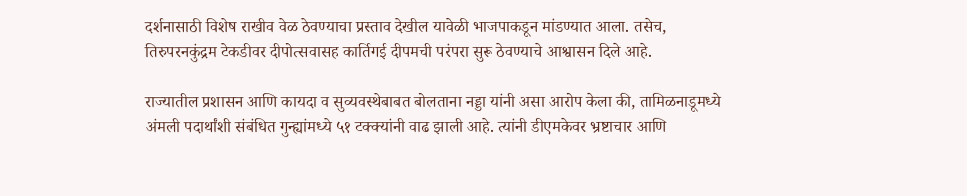दर्शनासाठी विशेष राखीव वेळ ठेवण्याचा प्रस्ताव देखील यावेळी भाजपाकडून मांडण्यात आला. तसेच, तिरुपरनकुंद्रम टेकडीवर दीपोत्सवासह कार्तिगई दीपमची परंपरा सुरू ठेवण्याचे आश्वासन दिले आहे.

राज्यातील प्रशासन आणि कायदा व सुव्यवस्थेबाबत बोलताना नड्डा यांनी असा आरोप केला की, तामिळनाडूमध्ये अंमली पदार्थांशी संबंधित गुन्ह्यांमध्ये ५१ टक्क्यांनी वाढ झाली आहे. त्यांनी डीएमकेवर भ्रष्टाचार आणि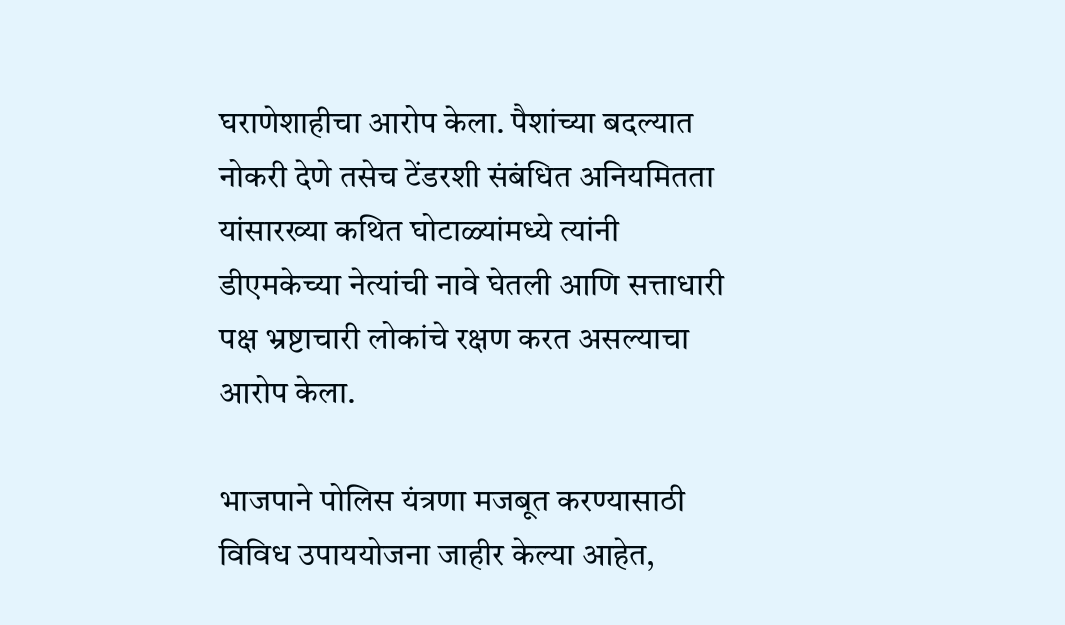घराणेशाहीचा आरोप केला. पैशांच्या बदल्यात नोकरी देणे तसेच टेंडरशी संबंधित अनियमितता यांसारख्या कथित घोटाळ्यांमध्ये त्यांनी डीएमकेच्या नेत्यांची नावे घेतली आणि सत्ताधारी पक्ष भ्रष्टाचारी लोकांचे रक्षण करत असल्याचा आरोप केला.

भाजपाने पोलिस यंत्रणा मजबूत करण्यासाठी विविध उपाययोजना जाहीर केल्या आहेत,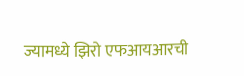ज्यामध्ये झिरो एफआयआरची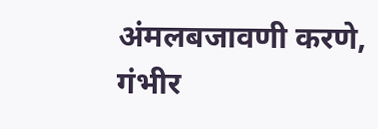अंमलबजावणी करणे, गंभीर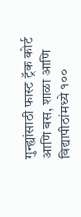गुन्ह्यांसाठी फास्ट ट्रॅक कोर्ट आणि बस, शाळा आणि विद्यापीठांमध्ये १००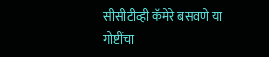सीसीटीव्ही कॅमेरे बसवणे या गोष्टींचा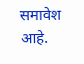समावेश आहे.